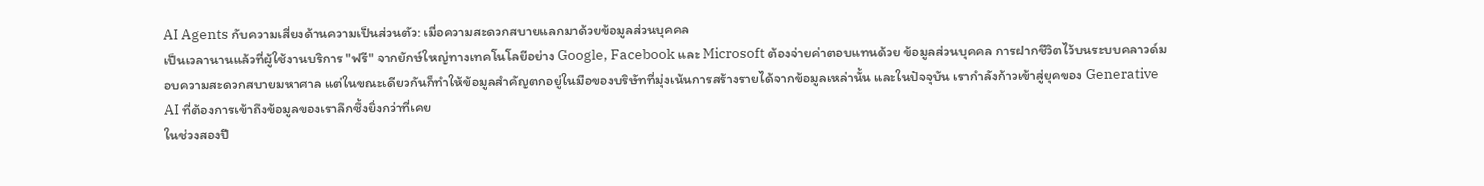AI Agents กับความเสี่ยงด้านความเป็นส่วนตัว: เมื่อความสะดวกสบายแลกมาด้วยข้อมูลส่วนบุคคล
เป็นเวลานานแล้วที่ผู้ใช้งานบริการ "ฟรี" จากยักษ์ใหญ่ทางเทคโนโลยีอย่าง Google, Facebook และ Microsoft ต้องจ่ายค่าตอบแทนด้วย ข้อมูลส่วนบุคคล การฝากชีวิตไว้บนระบบคลาวด์มอบความสะดวกสบายมหาศาล แต่ในขณะเดียวกันก็ทำให้ข้อมูลสำคัญตกอยู่ในมือของบริษัทที่มุ่งเน้นการสร้างรายได้จากข้อมูลเหล่านั้น และในปัจจุบัน เรากำลังก้าวเข้าสู่ยุคของ Generative AI ที่ต้องการเข้าถึงข้อมูลของเราลึกซึ้งยิ่งกว่าที่เคย
ในช่วงสองปี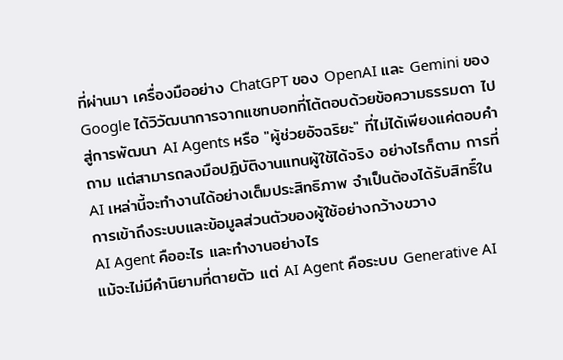ที่ผ่านมา เครื่องมืออย่าง ChatGPT ของ OpenAI และ Gemini ของ Google ได้วิวัฒนาการจากแชทบอทที่โต้ตอบด้วยข้อความธรรมดา ไปสู่การพัฒนา AI Agents หรือ "ผู้ช่วยอัจฉริยะ" ที่ไม่ได้เพียงแค่ตอบคำถาม แต่สามารถลงมือปฏิบัติงานแทนผู้ใช้ได้จริง อย่างไรก็ตาม การที่ AI เหล่านี้จะทำงานได้อย่างเต็มประสิทธิภาพ จำเป็นต้องได้รับสิทธิ์ในการเข้าถึงระบบและข้อมูลส่วนตัวของผู้ใช้อย่างกว้างขวาง
AI Agent คืออะไร และทำงานอย่างไร
แม้จะไม่มีคำนิยามที่ตายตัว แต่ AI Agent คือระบบ Generative AI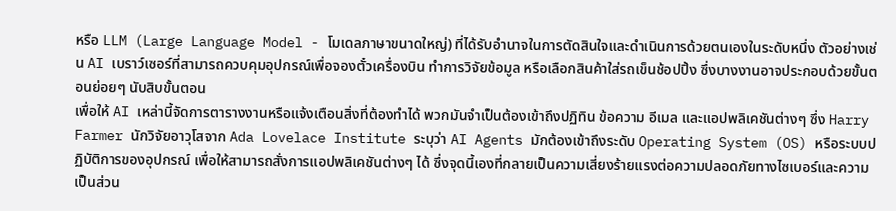หรือ LLM (Large Language Model - โมเดลภาษาขนาดใหญ่) ที่ได้รับอำนาจในการตัดสินใจและดำเนินการด้วยตนเองในระดับหนึ่ง ตัวอย่างเช่น AI เบราว์เซอร์ที่สามารถควบคุมอุปกรณ์เพื่อจองตั๋วเครื่องบิน ทำการวิจัยข้อมูล หรือเลือกสินค้าใส่รถเข็นช้อปปิ้ง ซึ่งบางงานอาจประกอบด้วยขั้นตอนย่อยๆ นับสิบขั้นตอน
เพื่อให้ AI เหล่านี้จัดการตารางงานหรือแจ้งเตือนสิ่งที่ต้องทำได้ พวกมันจำเป็นต้องเข้าถึงปฏิทิน ข้อความ อีเมล และแอปพลิเคชันต่างๆ ซึ่ง Harry Farmer นักวิจัยอาวุโสจาก Ada Lovelace Institute ระบุว่า AI Agents มักต้องเข้าถึงระดับ Operating System (OS) หรือระบบปฏิบัติการของอุปกรณ์ เพื่อให้สามารถสั่งการแอปพลิเคชันต่างๆ ได้ ซึ่งจุดนี้เองที่กลายเป็นความเสี่ยงร้ายแรงต่อความปลอดภัยทางไซเบอร์และความเป็นส่วน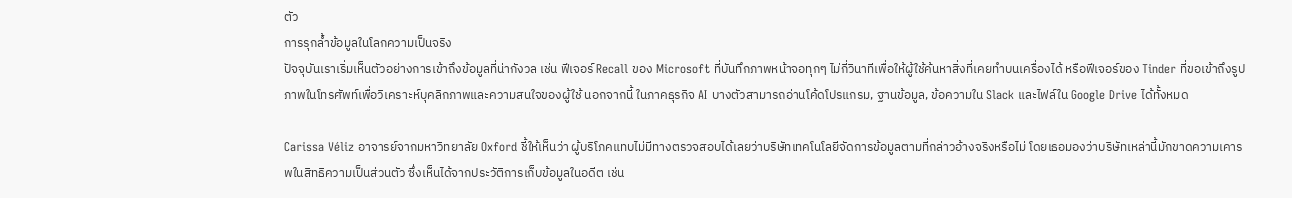ตัว
การรุกล้ำข้อมูลในโลกความเป็นจริง
ปัจจุบันเราเริ่มเห็นตัวอย่างการเข้าถึงข้อมูลที่น่ากังวล เช่น ฟีเจอร์ Recall ของ Microsoft ที่บันทึกภาพหน้าจอทุกๆ ไม่กี่วินาทีเพื่อให้ผู้ใช้ค้นหาสิ่งที่เคยทำบนเครื่องได้ หรือฟีเจอร์ของ Tinder ที่ขอเข้าถึงรูปภาพในโทรศัพท์เพื่อวิเคราะห์บุคลิกภาพและความสนใจของผู้ใช้ นอกจากนี้ ในภาคธุรกิจ AI บางตัวสามารถอ่านโค้ดโปรแกรม, ฐานข้อมูล, ข้อความใน Slack และไฟล์ใน Google Drive ได้ทั้งหมด

Carissa Véliz อาจารย์จากมหาวิทยาลัย Oxford ชี้ให้เห็นว่า ผู้บริโภคแทบไม่มีทางตรวจสอบได้เลยว่าบริษัทเทคโนโลยีจัดการข้อมูลตามที่กล่าวอ้างจริงหรือไม่ โดยเธอมองว่าบริษัทเหล่านี้มักขาดความเคารพในสิทธิความเป็นส่วนตัว ซึ่งเห็นได้จากประวัติการเก็บข้อมูลในอดีต เช่น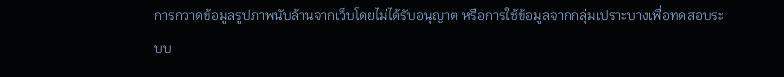การกวาดข้อมูลรูปภาพนับล้านจากเว็บโดยไม่ได้รับอนุญาต หรือการใช้ข้อมูลจากกลุ่มเปราะบางเพื่อทดสอบระบบ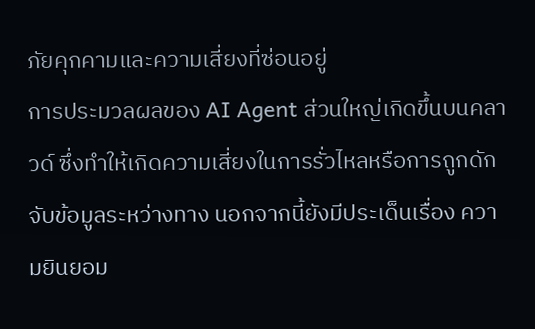ภัยคุกคามและความเสี่ยงที่ซ่อนอยู่
การประมวลผลของ AI Agent ส่วนใหญ่เกิดขึ้นบนคลาวด์ ซึ่งทำให้เกิดความเสี่ยงในการรั่วไหลหรือการถูกดักจับข้อมูลระหว่างทาง นอกจากนี้ยังมีประเด็นเรื่อง ความยินยอม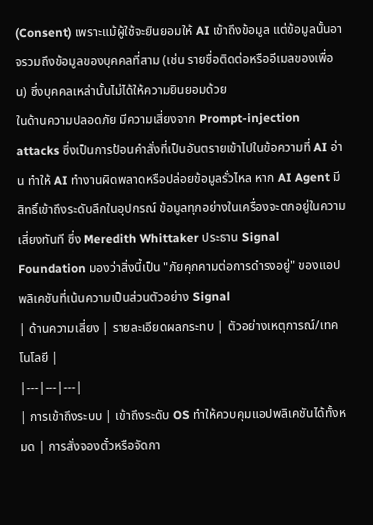(Consent) เพราะแม้ผู้ใช้จะยินยอมให้ AI เข้าถึงข้อมูล แต่ข้อมูลนั้นอาจรวมถึงข้อมูลของบุคคลที่สาม (เช่น รายชื่อติดต่อหรืออีเมลของเพื่อน) ซึ่งบุคคลเหล่านั้นไม่ได้ให้ความยินยอมด้วย
ในด้านความปลอดภัย มีความเสี่ยงจาก Prompt-injection attacks ซึ่งเป็นการป้อนคำสั่งที่เป็นอันตรายเข้าไปในข้อความที่ AI อ่าน ทำให้ AI ทำงานผิดพลาดหรือปล่อยข้อมูลรั่วไหล หาก AI Agent มีสิทธิ์เข้าถึงระดับลึกในอุปกรณ์ ข้อมูลทุกอย่างในเครื่องจะตกอยู่ในความเสี่ยงทันที ซึ่ง Meredith Whittaker ประธาน Signal Foundation มองว่าสิ่งนี้เป็น "ภัยคุกคามต่อการดำรงอยู่" ของแอปพลิเคชันที่เน้นความเป็นส่วนตัวอย่าง Signal
| ด้านความเสี่ยง | รายละเอียดผลกระทบ | ตัวอย่างเหตุการณ์/เทคโนโลยี |
|---|---|---|
| การเข้าถึงระบบ | เข้าถึงระดับ OS ทำให้ควบคุมแอปพลิเคชันได้ทั้งหมด | การสั่งจองตั๋วหรือจัดกา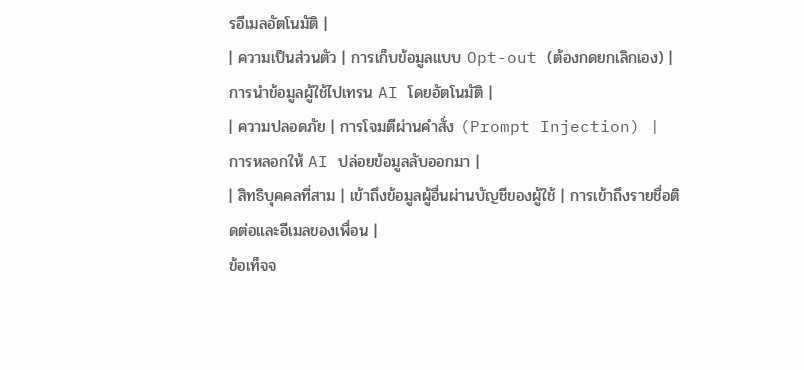รอีเมลอัตโนมัติ |
| ความเป็นส่วนตัว | การเก็บข้อมูลแบบ Opt-out (ต้องกดยกเลิกเอง) | การนำข้อมูลผู้ใช้ไปเทรน AI โดยอัตโนมัติ |
| ความปลอดภัย | การโจมตีผ่านคำสั่ง (Prompt Injection) | การหลอกให้ AI ปล่อยข้อมูลลับออกมา |
| สิทธิบุคคลที่สาม | เข้าถึงข้อมูลผู้อื่นผ่านบัญชีของผู้ใช้ | การเข้าถึงรายชื่อติดต่อและอีเมลของเพื่อน |
ข้อเท็จจ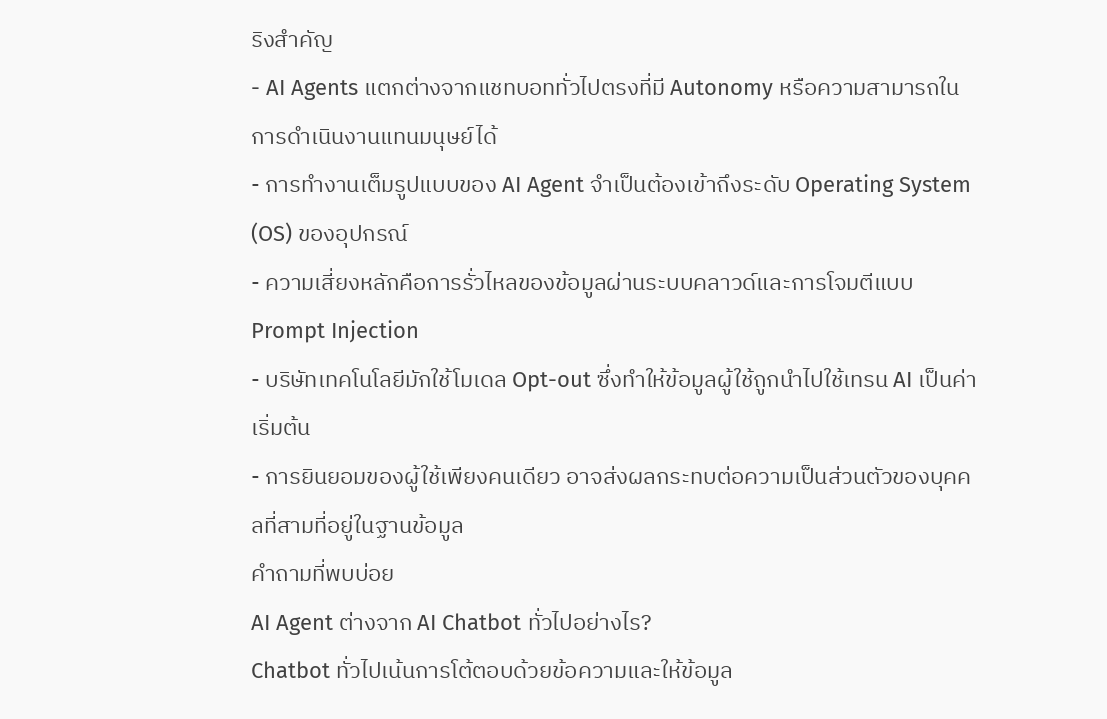ริงสำคัญ
- AI Agents แตกต่างจากแชทบอททั่วไปตรงที่มี Autonomy หรือความสามารถในการดำเนินงานแทนมนุษย์ได้
- การทำงานเต็มรูปแบบของ AI Agent จำเป็นต้องเข้าถึงระดับ Operating System (OS) ของอุปกรณ์
- ความเสี่ยงหลักคือการรั่วไหลของข้อมูลผ่านระบบคลาวด์และการโจมตีแบบ Prompt Injection
- บริษัทเทคโนโลยีมักใช้โมเดล Opt-out ซึ่งทำให้ข้อมูลผู้ใช้ถูกนำไปใช้เทรน AI เป็นค่าเริ่มต้น
- การยินยอมของผู้ใช้เพียงคนเดียว อาจส่งผลกระทบต่อความเป็นส่วนตัวของบุคคลที่สามที่อยู่ในฐานข้อมูล
คำถามที่พบบ่อย
AI Agent ต่างจาก AI Chatbot ทั่วไปอย่างไร?
Chatbot ทั่วไปเน้นการโต้ตอบด้วยข้อความและให้ข้อมูล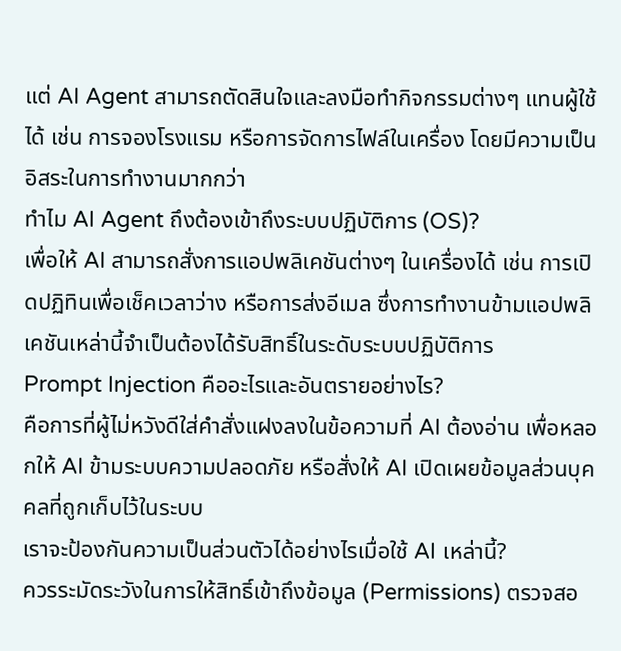แต่ AI Agent สามารถตัดสินใจและลงมือทำกิจกรรมต่างๆ แทนผู้ใช้ได้ เช่น การจองโรงแรม หรือการจัดการไฟล์ในเครื่อง โดยมีความเป็นอิสระในการทำงานมากกว่า
ทำไม AI Agent ถึงต้องเข้าถึงระบบปฏิบัติการ (OS)?
เพื่อให้ AI สามารถสั่งการแอปพลิเคชันต่างๆ ในเครื่องได้ เช่น การเปิดปฏิทินเพื่อเช็คเวลาว่าง หรือการส่งอีเมล ซึ่งการทำงานข้ามแอปพลิเคชันเหล่านี้จำเป็นต้องได้รับสิทธิ์ในระดับระบบปฏิบัติการ
Prompt Injection คืออะไรและอันตรายอย่างไร?
คือการที่ผู้ไม่หวังดีใส่คำสั่งแฝงลงในข้อความที่ AI ต้องอ่าน เพื่อหลอกให้ AI ข้ามระบบความปลอดภัย หรือสั่งให้ AI เปิดเผยข้อมูลส่วนบุคคลที่ถูกเก็บไว้ในระบบ
เราจะป้องกันความเป็นส่วนตัวได้อย่างไรเมื่อใช้ AI เหล่านี้?
ควรระมัดระวังในการให้สิทธิ์เข้าถึงข้อมูล (Permissions) ตรวจสอ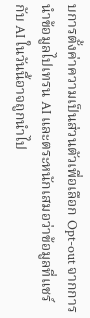บการตั้งค่าความเป็นส่วนตัวเพื่อเลือก Opt-out จากการนำข้อมูลไปเทรน AI และตระหนักเสมอว่าข้อมูลที่แชร์กับ AI ในวันนี้อาจถูกนำไป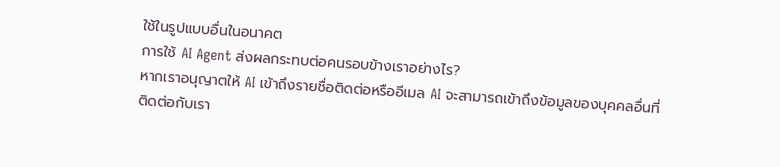ใช้ในรูปแบบอื่นในอนาคต
การใช้ AI Agent ส่งผลกระทบต่อคนรอบข้างเราอย่างไร?
หากเราอนุญาตให้ AI เข้าถึงรายชื่อติดต่อหรืออีเมล AI จะสามารถเข้าถึงข้อมูลของบุคคลอื่นที่ติดต่อกับเรา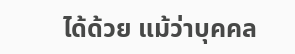ได้ด้วย แม้ว่าบุคคล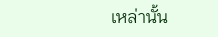เหล่านั้น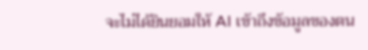จะไม่ได้ยินยอมให้ AI เข้าถึงข้อมูลของตน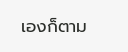เองก็ตาม